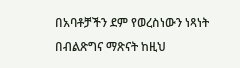በአባቶቻችን ደም የወረስነውን ነጻነት በብልጽግና ማጽናት ከዚህ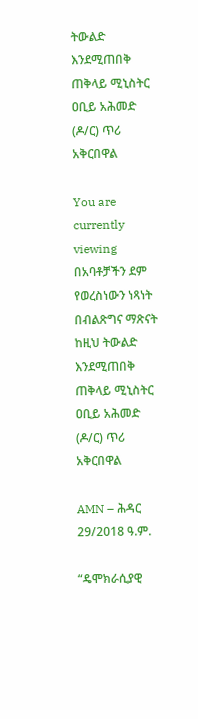ትውልድ እንደሚጠበቅ ጠቅላይ ሚኒስትር ዐቢይ አሕመድ (ዶ/ር) ጥሪ አቅርበዋል

You are currently viewing በአባቶቻችን ደም የወረስነውን ነጻነት በብልጽግና ማጽናት ከዚህ ትውልድ እንደሚጠበቅ ጠቅላይ ሚኒስትር ዐቢይ አሕመድ (ዶ/ር) ጥሪ አቅርበዋል

AMN – ሕዳር 29/2018 ዓ.ም.

“ዴሞክራሲያዊ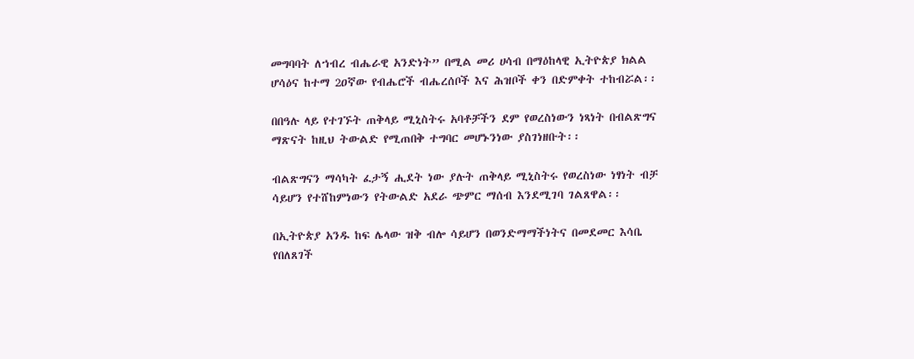መግባባት ለኀብረ ብሔራዊ አንድነት” በሚል መሪ ሀሳብ በማዕከላዊ ኢትዮጵያ ክልል ሆሳዕና ከተማ 2ዐኛው የብሔሮች ብሔረሰቦች እና ሕዝቦች ቀን በድምቀት ተከብሯል፡፡

በበዓሉ ላይ የተገኙት ጠቅላይ ሚኒስትሩ አባቶቻችን ደም የወረስነውን ነጻነት በብልጽግና ማጽናት ከዚህ ትውልድ የሚጠበቅ ተግባር መሆኑንነው ያስገነዘቡት፡፡

ብልጽግናን ማሳካት ፈታኝ ሒደት ነው ያሉት ጠቅላይ ሚኒስትሩ የወረስነው ነፃነት ብቻ ሳይሆን የተሸከምነውን የትውልድ አደራ ጭምር ማሰብ እንደሚገባ ገልጸዋል፡፡

በኢትዮጵያ አንዱ ከፍ ሌላው ዝቅ ብሎ ሳይሆን በወንድማማችነትና በመደመር እሳቤ የበለጸገች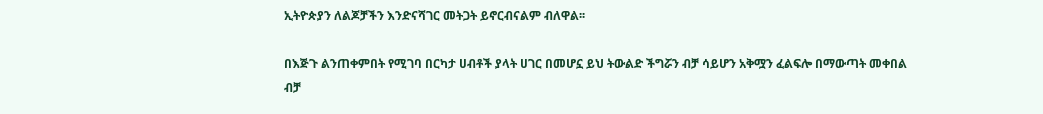ኢትዮጵያን ለልጆቻችን እንድናሻገር መትጋት ይኖርብናልም ብለዋል፡፡

በእጅጉ ልንጠቀምበት የሚገባ በርካታ ሀብቶች ያላት ሀገር በመሆኗ ይህ ትውልድ ችግሯን ብቻ ሳይሆን አቅሟን ፈልፍሎ በማውጣት መቀበል ብቻ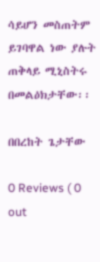ሳይሆን መስጠትም ይገባዋል ነው ያሉት ጠቅላይ ሚኒስትሩ በመልዕክታቸው፡፡

በበረከት ጌታቸው

0 Reviews ( 0 out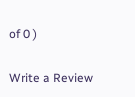of 0 )

Write a Review